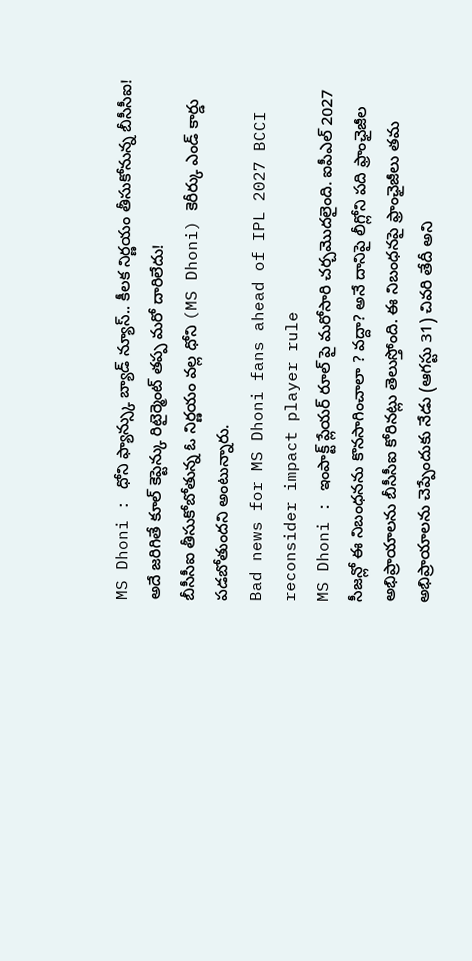MS Dhoni : ధోని ఫ్యాన్స్కు బ్యాడ్ న్యూస్.. కీలక నిర్ణయం తీసుకోనున్న బీసీసీఐ! అదే జరిగితే కూల్ కెప్టెన్కు రిటైర్మెంట్ తప్ప మరో దారిలేదు!
బీసీసీఐ తీసుకోబోతున్న ఓ నిర్ణయం వల్ల ధోని (MS Dhoni) కెరీర్కు ఎండ్ కార్డు పడబోతుందని అంటున్నారు.
Bad news for MS Dhoni fans ahead of IPL 2027 BCCI reconsider impact player rule
MS Dhoni : ఇంపాక్ట్ ప్లేయర్ రూల్ పై మరోసారి చర్చమొదలైంది. ఐపీఎల్ 2027 సీజన్లో ఈ నిబంధనను కొనసాగించాలా ? వద్దా? అనే దానిపై లీగ్లోని పది ఫ్రాంఛైజీల అభిప్రాయాలను బీసీసీఐ కోరినట్లు తెలుస్తోంది. ఈ నిబంధనపై ఫ్రాంఛైజీలు తమ అభిప్రాయాలను చెప్పేందుకు నేడు (ఆగస్టు 31) చివరి తేదీ అని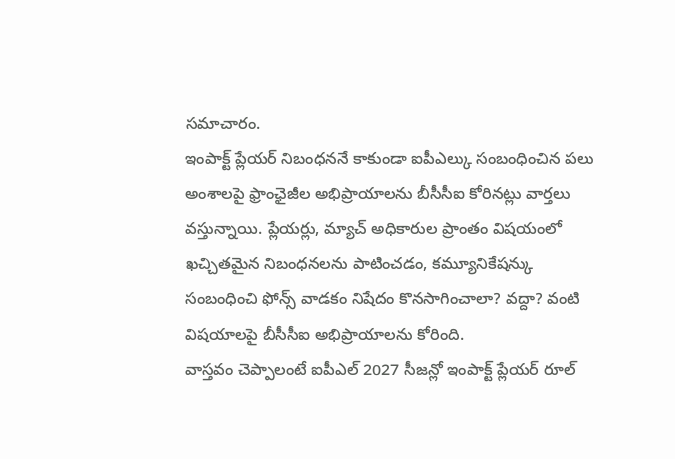సమాచారం.
ఇంపాక్ట్ ప్లేయర్ నిబంధననే కాకుండా ఐపీఎల్కు సంబంధించిన పలు అంశాలపై ఫ్రాంఛైజీల అభిప్రాయాలను బీసీసీఐ కోరినట్లు వార్తలు వస్తున్నాయి. ప్లేయర్లు, మ్యాచ్ అధికారుల ప్రాంతం విషయంలో ఖచ్చితమైన నిబంధనలను పాటించడం, కమ్యూనికేషన్కు సంబంధించి ఫోన్స్ వాడకం నిషేదం కొనసాగించాలా? వద్దా? వంటి విషయాలపై బీసీసీఐ అభిప్రాయాలను కోరింది.
వాస్తవం చెప్పాలంటే ఐపీఎల్ 2027 సీజన్లో ఇంపాక్ట్ ప్లేయర్ రూల్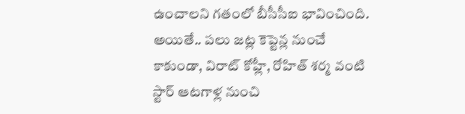ఉంచాలని గతంలో బీసీసీఐ భావించింది. అయితే.. పలు జట్ల కెప్టెన్ల నుంచే కాకుండా, విరాట్ కోహ్లీ, రోహిత్ శర్మ వంటి స్టార్ ఆటగాళ్ల నుంచి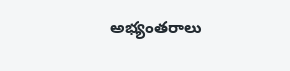అభ్యంతరాలు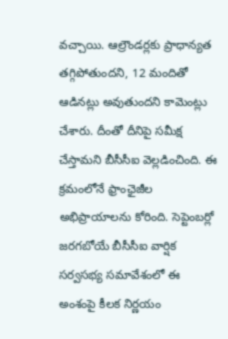వచ్చాయి. ఆల్రౌండర్లకు ప్రాధాన్యత తగ్గిపోతుందని, 12 మందితో ఆడినట్లు అవుతుందని కామెంట్లు చేశారు. దీంతో దీనిపై సమీక్ష చేస్తామని బీసీసీఐ వెల్లడించింది. ఈ క్రమంలోనే ఫ్రాంఛైజీల అభిప్రాయాలను కోరింది. సెప్టెంబర్లో జరగబోయే బీసీసీఐ వార్షిక సర్వసభ్య సమావేశంలో ఈ అంశంపై కీలక నిర్ణయం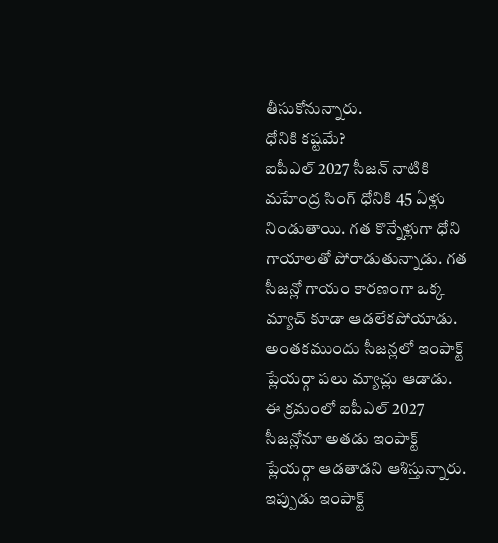తీసుకోనున్నారు.
ధోనికి కష్టమే?
ఐపీఎల్ 2027 సీజన్ నాటికి మహేంద్ర సింగ్ ధోనికి 45 ఏళ్లు నిండుతాయి. గత కొన్నేళ్లుగా ధోని గాయాలతో పోరాడుతున్నాడు. గత సీజన్లో గాయం కారణంగా ఒక్క మ్యాచ్ కూడా ఆడలేకపోయాడు. అంతకముందు సీజన్లలో ఇంపాక్ట్ ప్లేయర్గా పలు మ్యాచ్లు ఆడాడు. ఈ క్రమంలో ఐపీఎల్ 2027 సీజన్లోనూ అతడు ఇంపాక్ట్ ప్లేయర్గా ఆడతాడని ఆశిస్తున్నారు. ఇప్పుడు ఇంపాక్ట్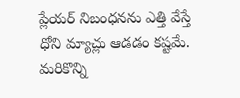ప్లేయర్ నిబంధనను ఎత్తి వేస్తే ధోని మ్యాచ్లు ఆడడం కష్టమే. మరికొన్ని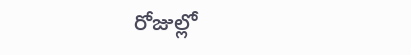రోజుల్లో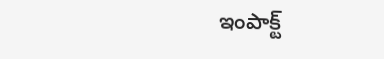ఇంపాక్ట్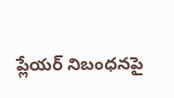ప్లేయర్ నిబంధనపై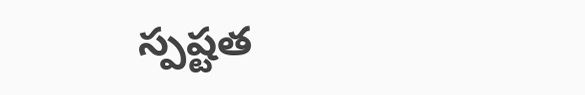స్పష్టత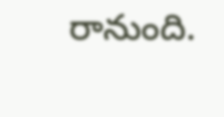రానుంది.